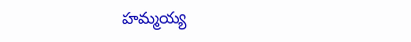హమ్మయ్య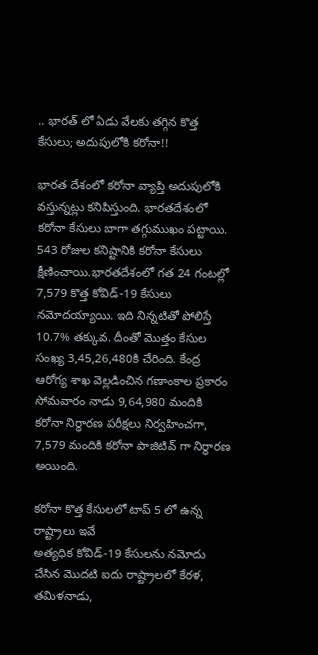.. భారత్ లో ఏడు వేలకు తగ్గిన కొత్త కేసులు; అదుపులోకి కరోనా!!

భారత దేశంలో కరోనా వ్యాప్తి అదుపులోకి వస్తున్నట్లు కనిపిస్తుంది. భారతదేశంలో కరోనా కేసులు బాగా తగ్గుముఖం పట్టాయి. 543 రోజుల కనిష్టానికి కరోనా కేసులు క్షీణించాయి.భారతదేశంలో గత 24 గంటల్లో 7,579 కొత్త కోవిడ్-19 కేసులు నమోదయ్యాయి. ఇది నిన్నటితో పోలిస్తే 10.7% తక్కువ. దీంతో మొత్తం కేసుల సంఖ్య 3,45,26,480కి చేరింది. కేంద్ర ఆరోగ్య శాఖ వెల్లడించిన గణాంకాల ప్రకారం సోమవారం నాడు 9,64,980 మందికి కరోనా నిర్ధారణ పరీక్షలు నిర్వహించగా, 7,579 మందికి కరోనా పాజిటివ్ గా నిర్ధారణ అయింది.

కరోనా కొత్త కేసులలో టాప్ 5 లో ఉన్న రాష్ట్రాలు ఇవే
అత్యధిక కోవిడ్-19 కేసులను నమోదు చేసిన మొదటి ఐదు రాష్ట్రాలలో కేరళ, తమిళనాడు,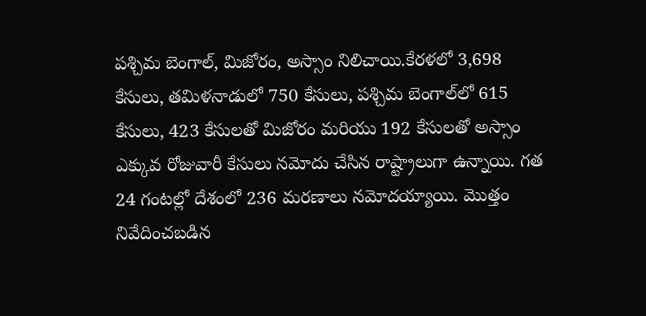పశ్చిమ బెంగాల్, మిజోరం, అస్సాం నిలిచాయి.కేరళలో 3,698 కేసులు, తమిళనాడులో 750 కేసులు, పశ్చిమ బెంగాల్‌లో 615 కేసులు, 423 కేసులతో మిజోరం మరియు 192 కేసులతో అస్సాం ఎక్కువ రోజువారీ కేసులు నమోదు చేసిన రాష్ట్రాలుగా ఉన్నాయి. గత 24 గంటల్లో దేశంలో 236 మరణాలు నమోదయ్యాయి. మొత్తం నివేదించబడిన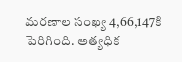మరణాల సంఖ్య 4,66,147కి పెరిగింది. అత్యధిక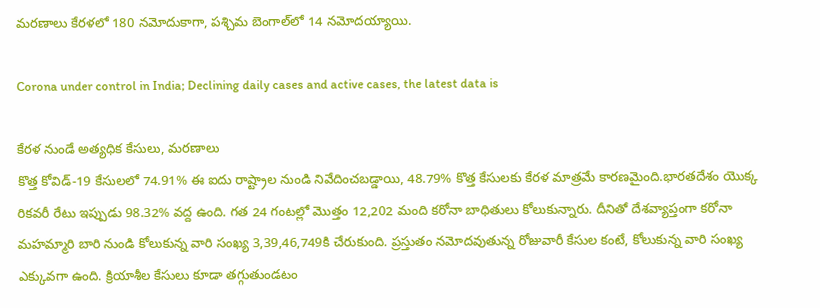మరణాలు కేరళలో 180 నమోదుకాగా, పశ్చిమ బెంగాల్‌లో 14 నమోదయ్యాయి.

Corona under control in India; Declining daily cases and active cases, the latest data is

కేరళ నుండే అత్యధిక కేసులు, మరణాలు
కొత్త కోవిడ్-19 కేసులలో 74.91% ఈ ఐదు రాష్ట్రాల నుండి నివేదించబడ్డాయి, 48.79% కొత్త కేసులకు కేరళ మాత్రమే కారణమైంది.భారతదేశం యొక్క రికవరీ రేటు ఇప్పుడు 98.32% వద్ద ఉంది. గత 24 గంటల్లో మొత్తం 12,202 మంది కరోనా బాధితులు కోలుకున్నారు. దీనితో దేశవ్యాప్తంగా కరోనా మహమ్మారి బారి నుండి కోలుకున్న వారి సంఖ్య 3,39,46,749కి చేరుకుంది. ప్రస్తుతం నమోదవుతున్న రోజువారీ కేసుల కంటే, కోలుకున్న వారి సంఖ్య ఎక్కువగా ఉంది. క్రియాశీల కేసులు కూడా తగ్గుతుండటం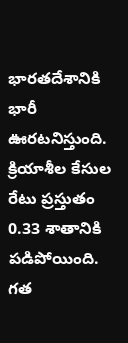భారతదేశానికి భారీ ఊరటనిస్తుంది. క్రియాశీల కేసుల రేటు ప్రస్తుతం 0.33 శాతానికి పడిపోయింది. గత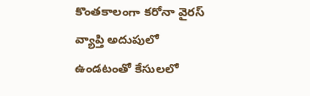కొంతకాలంగా కరోనా వైరస్ వ్యాప్తి అదుపులో ఉండటంతో కేసులలో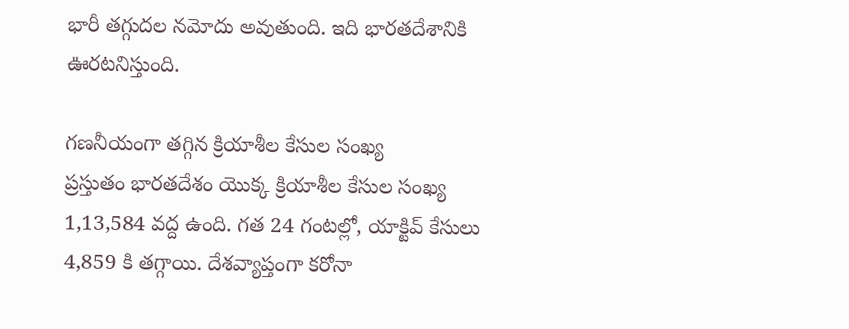భారీ తగ్గుదల నమోదు అవుతుంది. ఇది భారతదేశానికి ఊరటనిస్తుంది.

గణనీయంగా తగ్గిన క్రియాశీల కేసుల సంఖ్య
ప్రస్తుతం భారతదేశం యొక్క క్రియాశీల కేసుల సంఖ్య 1,13,584 వద్ద ఉంది. గత 24 గంటల్లో, యాక్టివ్ కేసులు 4,859 కి తగ్గాయి. దేశవ్యాప్తంగా కరోనా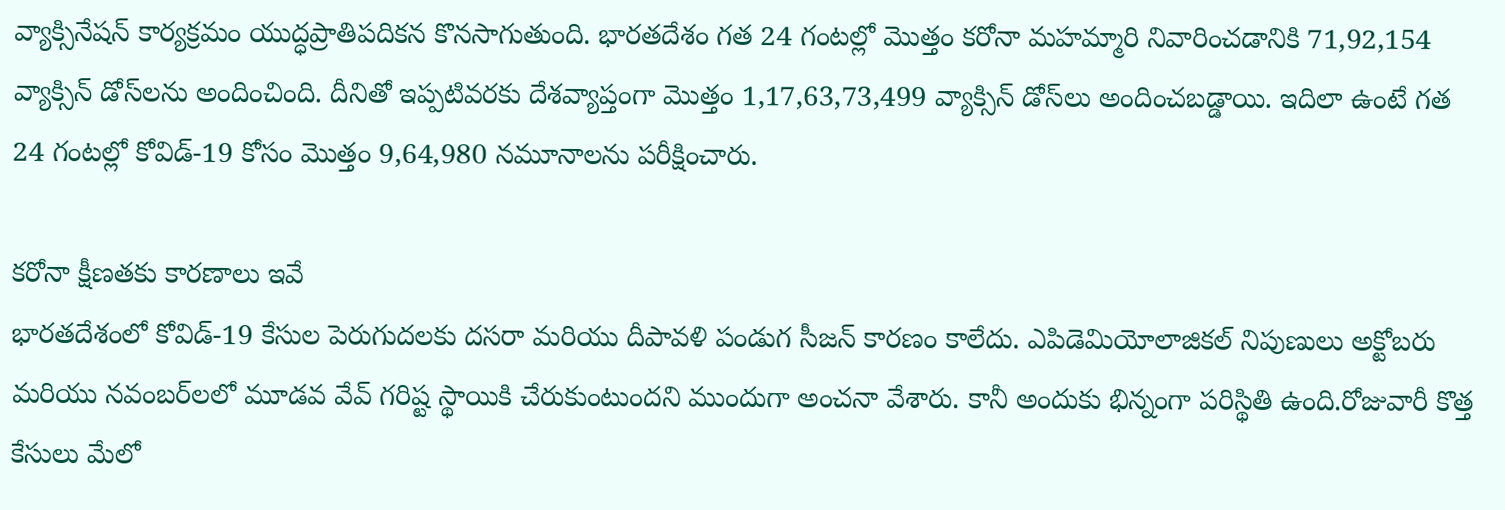వ్యాక్సినేషన్ కార్యక్రమం యుద్ధప్రాతిపదికన కొనసాగుతుంది. భారతదేశం గత 24 గంటల్లో మొత్తం కరోనా మహమ్మారి నివారించడానికి 71,92,154 వ్యాక్సిన్ డోస్‌లను అందించింది. దీనితో ఇప్పటివరకు దేశవ్యాప్తంగా మొత్తం 1,17,63,73,499 వ్యాక్సిన్ డోస్‌లు అందించబడ్డాయి. ఇదిలా ఉంటే గత 24 గంటల్లో కోవిడ్-19 కోసం మొత్తం 9,64,980 నమూనాలను పరీక్షించారు.

కరోనా క్షీణతకు కారణాలు ఇవే
భారతదేశంలో కోవిడ్-19 కేసుల పెరుగుదలకు దసరా మరియు దీపావళి పండుగ సీజన్ కారణం కాలేదు. ఎపిడెమియోలాజికల్ నిపుణులు అక్టోబరు మరియు నవంబర్‌లలో మూడవ వేవ్ గరిష్ట స్థాయికి చేరుకుంటుందని ముందుగా అంచనా వేశారు. కానీ అందుకు భిన్నంగా పరిస్థితి ఉంది.రోజువారీ కొత్త కేసులు మేలో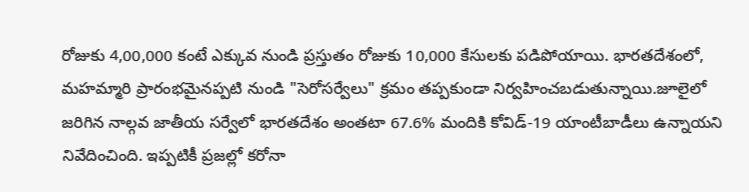రోజుకు 4,00,000 కంటే ఎక్కువ నుండి ప్రస్తుతం రోజుకు 10,000 కేసులకు పడిపోయాయి. భారతదేశంలో, మహమ్మారి ప్రారంభమైనప్పటి నుండి "సెరోసర్వేలు" క్రమం తప్పకుండా నిర్వహించబడుతున్నాయి.జూలైలో జరిగిన నాల్గవ జాతీయ సర్వేలో భారతదేశం అంతటా 67.6% మందికి కోవిడ్-19 యాంటీబాడీలు ఉన్నాయని నివేదించింది. ఇప్పటికీ ప్రజల్లో కరోనా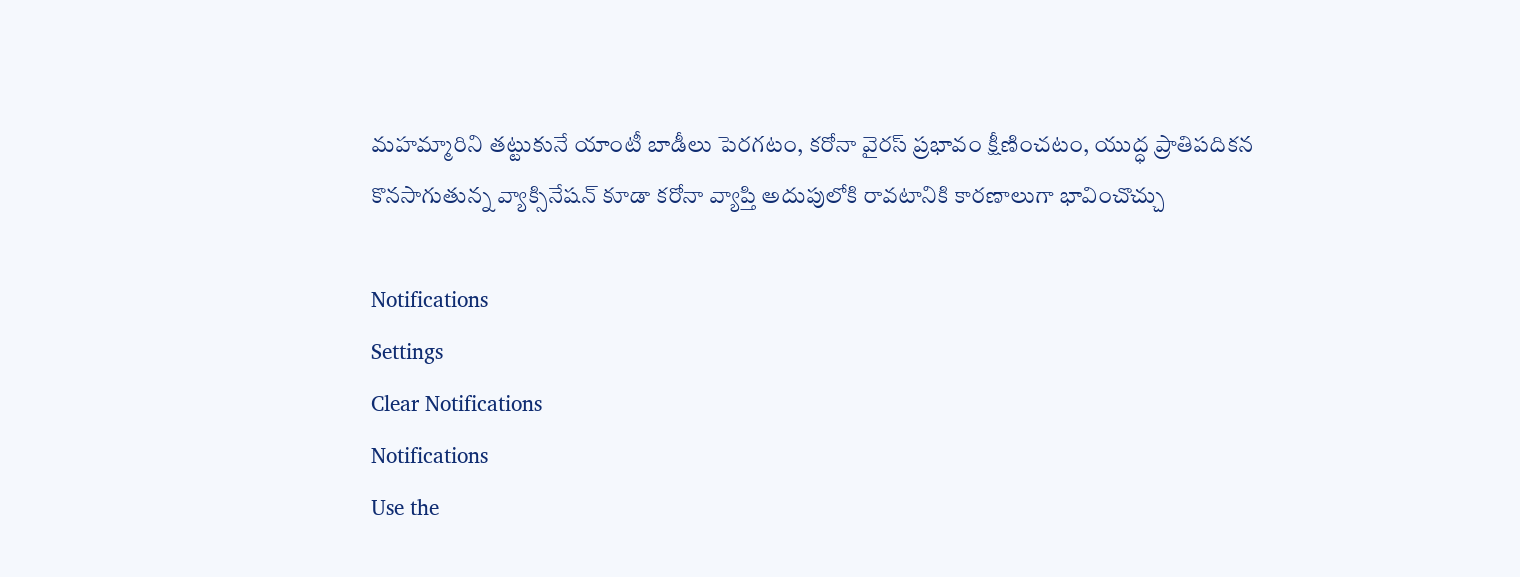మహమ్మారిని తట్టుకునే యాంటీ బాడీలు పెరగటం, కరోనా వైరస్ ప్రభావం క్షీణించటం, యుద్ధ ప్రాతిపదికన కొనసాగుతున్న వ్యాక్సినేషన్ కూడా కరోనా వ్యాప్తి అదుపులోకి రావటానికి కారణాలుగా భావించొచ్చు

Notifications
Settings
Clear Notifications
Notifications
Use the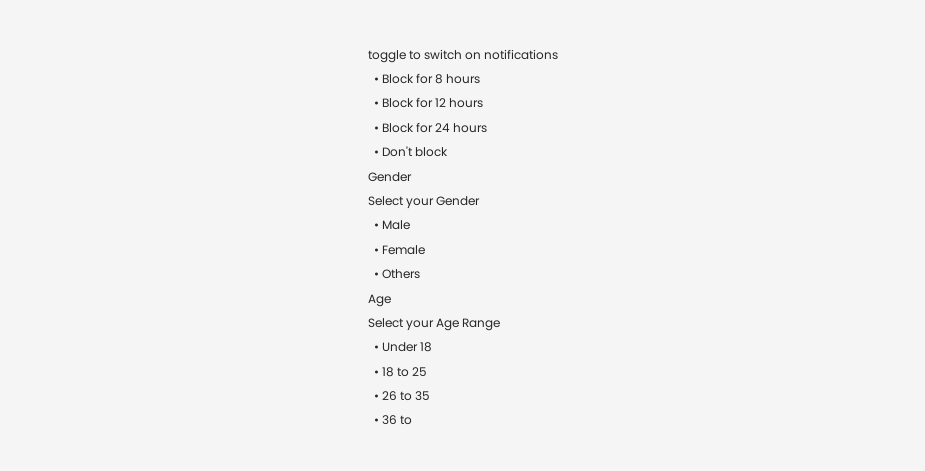toggle to switch on notifications
  • Block for 8 hours
  • Block for 12 hours
  • Block for 24 hours
  • Don't block
Gender
Select your Gender
  • Male
  • Female
  • Others
Age
Select your Age Range
  • Under 18
  • 18 to 25
  • 26 to 35
  • 36 to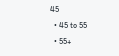45
  • 45 to 55
  • 55+